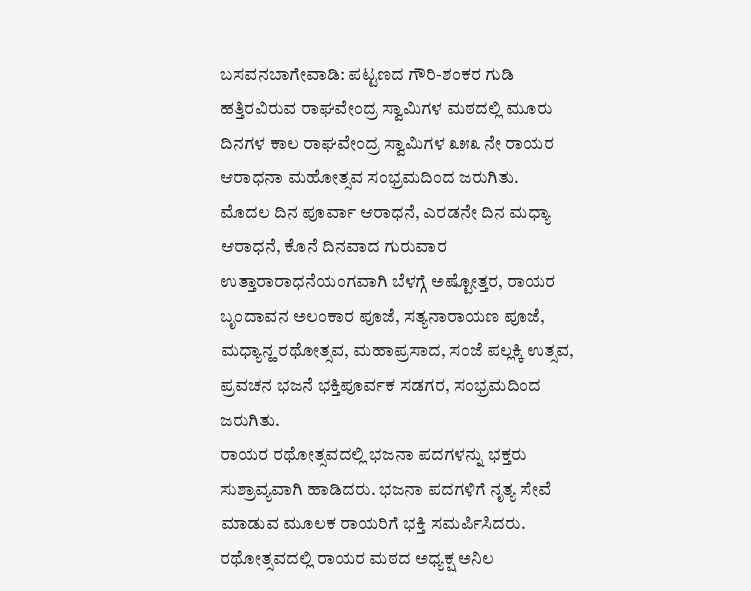ಬಸವನಬಾಗೇವಾಡಿ: ಪಟ್ಟಣದ ಗೌರಿ-ಶಂಕರ ಗುಡಿ ಹತ್ತಿರವಿರುವ ರಾಘವೇಂದ್ರ ಸ್ವಾಮಿಗಳ ಮಠದಲ್ಲಿ ಮೂರು ದಿನಗಳ ಕಾಲ ರಾಘವೇಂದ್ರ ಸ್ವಾಮಿಗಳ ೩೫೩ ನೇ ರಾಯರ ಆರಾಧನಾ ಮಹೋತ್ಸವ ಸಂಭ್ರಮದಿಂದ ಜರುಗಿತು.
ಮೊದಲ ದಿನ ಪೂರ್ವಾ ಆರಾಧನೆ, ಎರಡನೇ ದಿನ ಮಧ್ಯಾ ಆರಾಧನೆ, ಕೊನೆ ದಿನವಾದ ಗುರುವಾರ ಉತ್ತಾರಾರಾಧನೆಯಂಗವಾಗಿ ಬೆಳಗ್ಗೆ ಅಷ್ಟೋತ್ತರ, ರಾಯರ ಬೃಂದಾವನ ಅಲಂಕಾರ ಪೂಜೆ, ಸತ್ಯನಾರಾಯಣ ಪೂಜೆ, ಮಧ್ಯಾನ್ಹ ರಥೋತ್ಸವ, ಮಹಾಪ್ರಸಾದ, ಸಂಜೆ ಪಲ್ಲಕ್ಕಿ ಉತ್ಸವ, ಪ್ರವಚನ ಭಜನೆ ಭಕ್ತಿಪೂರ್ವಕ ಸಡಗರ, ಸಂಭ್ರಮದಿಂದ ಜರುಗಿತು.
ರಾಯರ ರಥೋತ್ಸವದಲ್ಲಿ ಭಜನಾ ಪದಗಳನ್ನು ಭಕ್ತರು ಸುಶ್ರಾವ್ಯವಾಗಿ ಹಾಡಿದರು. ಭಜನಾ ಪದಗಳಿಗೆ ನೃತ್ಯ ಸೇವೆ ಮಾಡುವ ಮೂಲಕ ರಾಯರಿಗೆ ಭಕ್ತಿ ಸಮರ್ಪಿಸಿದರು.
ರಥೋತ್ಸವದಲ್ಲಿ ರಾಯರ ಮಠದ ಅಧ್ಯಕ್ಷ ಅನಿಲ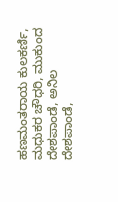ಹಣಮಂತರಾಯ ಕುಲಕರ್ಣಿ, ಮಧುಕರ ಚೌಧರಿ, ಮುಕುಂದ ದೇಶಪಾಂಡೆ, ಅನಿಲ ದೇಶಪಾಂಡೆ,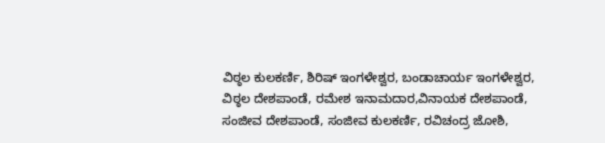ವಿಠ್ಠಲ ಕುಲಕರ್ಣಿ, ಶಿರಿಷ್ ಇಂಗಳೇಶ್ವರ, ಬಂಡಾಚಾರ್ಯ ಇಂಗಳೇಶ್ವರ, ವಿಠ್ಠಲ ದೇಶಪಾಂಡೆ, ರಮೇಶ ಇನಾಮದಾರ,ವಿನಾಯಕ ದೇಶಪಾಂಡೆ, ಸಂಜೀವ ದೇಶಪಾಂಡೆ, ಸಂಜೀವ ಕುಲಕರ್ಣಿ, ರವಿಚಂದ್ರ ಜೋಶಿ,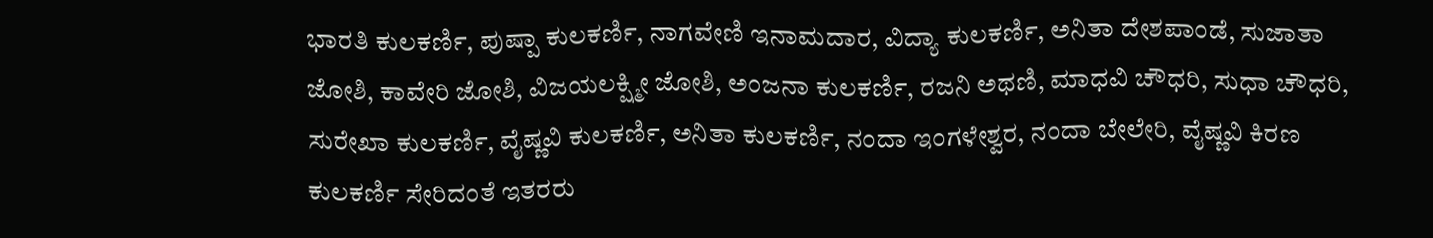ಭಾರತಿ ಕುಲಕರ್ಣಿ, ಪುಷ್ಪಾ ಕುಲಕರ್ಣಿ, ನಾಗವೇಣಿ ಇನಾಮದಾರ, ವಿದ್ಯಾ ಕುಲಕರ್ಣಿ, ಅನಿತಾ ದೇಶಪಾಂಡೆ, ಸುಜಾತಾ ಜೋಶಿ, ಕಾವೇರಿ ಜೋಶಿ, ವಿಜಯಲಕ್ಷ್ಮೀ ಜೋಶಿ, ಅಂಜನಾ ಕುಲಕರ್ಣಿ, ರಜನಿ ಅಥಣಿ, ಮಾಧವಿ ಚೌಧರಿ, ಸುಧಾ ಚೌಧರಿ, ಸುರೇಖಾ ಕುಲಕರ್ಣಿ, ವೈಷ್ಣವಿ ಕುಲಕರ್ಣಿ, ಅನಿತಾ ಕುಲಕರ್ಣಿ, ನಂದಾ ಇಂಗಳೇಶ್ವರ, ನಂದಾ ಬೇಲೇರಿ, ವೈಷ್ಣವಿ ಕಿರಣ ಕುಲಕರ್ಣಿ ಸೇರಿದಂತೆ ಇತರರು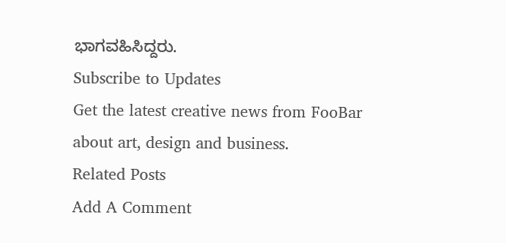ಭಾಗವಹಿಸಿದ್ದರು.
Subscribe to Updates
Get the latest creative news from FooBar about art, design and business.
Related Posts
Add A Comment